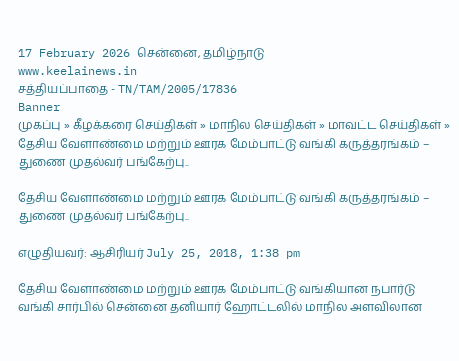17 February 2026 சென்னை, தமிழ்நாடு
www.keelainews.in
சத்தியப்பாதை - TN/TAM/2005/17836
Banner
முகப்பு » கீழக்கரை செய்திகள் » மாநில செய்திகள் » மாவட்ட செய்திகள் » தேசிய வேளாண்மை மற்றும் ஊரக மேம்பாட்டு வங்கி கருத்தரங்கம் – துணை முதல்வர் பங்கேற்பு..

தேசிய வேளாண்மை மற்றும் ஊரக மேம்பாட்டு வங்கி கருத்தரங்கம் – துணை முதல்வர் பங்கேற்பு..

எழுதியவர்: ஆசிரியர் July 25, 2018, 1:38 pm

தேசிய வேளாண்மை மற்றும் ஊரக மேம்பாட்டு வங்கியான நபார்டு வங்கி சார்பில் சென்னை தனியார் ஹோட்டலில் மாநில அளவிலான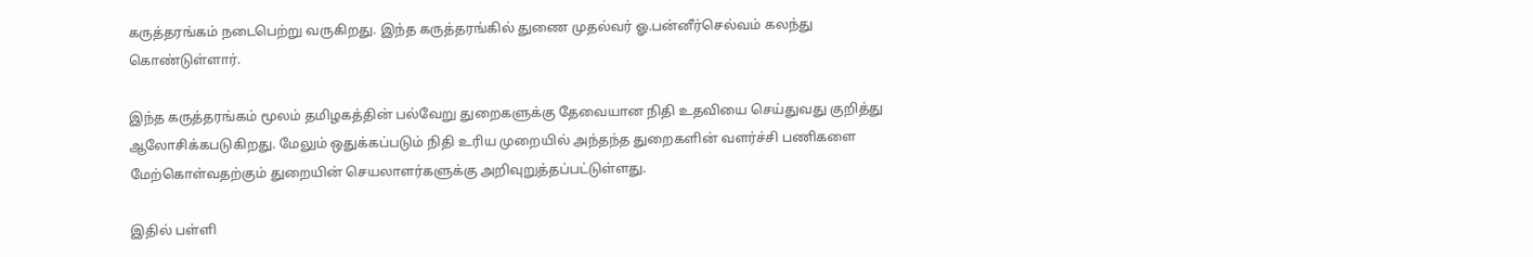கருத்தரங்கம் நடைபெற்று வருகிறது. இந்த கருத்தரங்கில் துணை முதல்வர் ஓ.பன்னீர்செல்வம் கலந்து கொண்டுள்ளார்.

இந்த கருத்தரங்கம் மூலம் தமிழகத்தின் பல்வேறு துறைகளுக்கு தேவையான நிதி உதவியை செய்துவது குறித்து ஆலோசிக்கபடுகிறது. மேலும் ஒதுக்கப்படும் நிதி உரிய முறையில் அந்தந்த துறைகளின் வளர்ச்சி பணிகளை மேற்கொள்வதற்கும் துறையின் செயலாளர்களுக்கு அறிவுறுத்தப்பட்டுள்ளது.

இதில் பள்ளி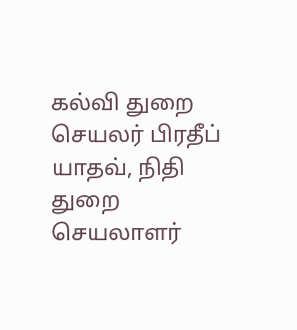கல்வி துறை செயலர் பிரதீப் யாதவ், நிதி துறை செயலாளர்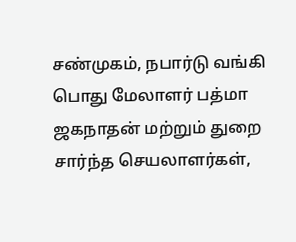சண்முகம், நபார்டு வங்கி பொது மேலாளர் பத்மா ஜகநாதன் மற்றும் துறை சார்ந்த செயலாளர்கள்,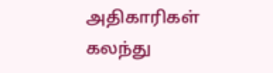அதிகாரிகள் கலந்து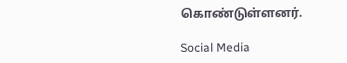கொண்டுள்ளனர்.

Social Media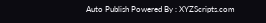Auto Publish Powered By : XYZScripts.com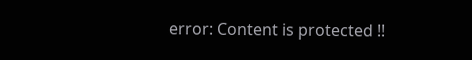error: Content is protected !!